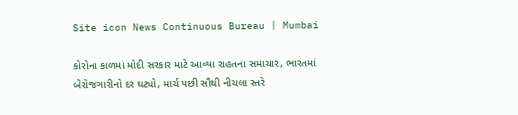Site icon News Continuous Bureau | Mumbai

કોરોના કાળમાં મોદી સરકાર માટે આવ્યા રાહતના સમાચાર, ભારતમાં બેરોજગારીનો દર ઘટ્યો, માર્ચ પછી સૌથી નીચલા સ્તરે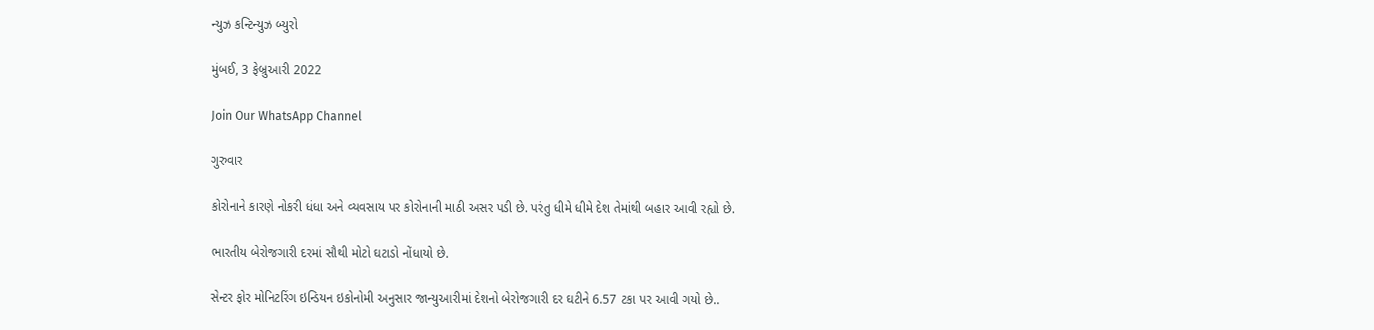ન્યુઝ કન્ટિન્યુઝ બ્યુરો

મુંબઈ, 3 ફેબ્રુઆરી 2022

Join Our WhatsApp Channel

ગુરુવાર

કોરોનાને કારણે નોકરી ધંધા અને વ્યવસાય પર કોરોનાની માઠી અસર પડી છે. પરંતુ ધીમે ધીમે દેશ તેમાંથી બહાર આવી રહ્યો છે.

ભારતીય બેરોજગારી દરમાં સૌથી મોટો ઘટાડો નોંધાયો છે.

સેન્ટર ફોર મોનિટરિંગ ઇન્ડિયન ઇકોનોમી અનુસાર જાન્યુઆરીમાં દેશનો બેરોજગારી દર ઘટીને 6.57 ટકા પર આવી ગયો છે..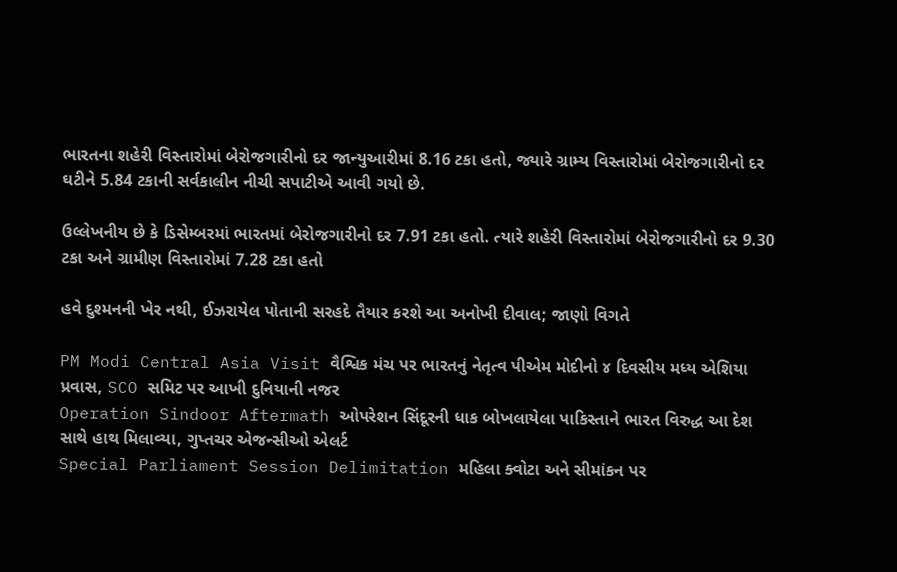ભારતના શહેરી વિસ્તારોમાં બેરોજગારીનો દર જાન્યુઆરીમાં 8.16 ટકા હતો, જ્યારે ગ્રામ્ય વિસ્તારોમાં બેરોજગારીનો દર ઘટીને 5.84 ટકાની સર્વકાલીન નીચી સપાટીએ આવી ગયો છે.

ઉલ્લેખનીય છે કે ડિસેમ્બરમાં ભારતમાં બેરોજગારીનો દર 7.91 ટકા હતો. ત્યારે શહેરી વિસ્તારોમાં બેરોજગારીનો દર 9.30 ટકા અને ગ્રામીણ વિસ્તારોમાં 7.28 ટકા હતો

હવે દુશ્મનની ખેર નથી, ઈઝરાયેલ પોતાની સરહદે તૈયાર કરશે આ અનોખી દીવાલ; જાણો વિગતે

PM Modi Central Asia Visit વૈશ્વિક મંચ પર ભારતનું નેતૃત્વ પીએમ મોદીનો ૪ દિવસીય મધ્ય એશિયા પ્રવાસ, SCO સમિટ પર આખી દુનિયાની નજર
Operation Sindoor Aftermath ઓપરેશન સિંદૂરની ધાક બોખલાયેલા પાકિસ્તાને ભારત વિરુદ્ધ આ દેશ સાથે હાથ મિલાવ્યા, ગુપ્તચર એજન્સીઓ એલર્ટ
Special Parliament Session Delimitation મહિલા ક્વોટા અને સીમાંકન પર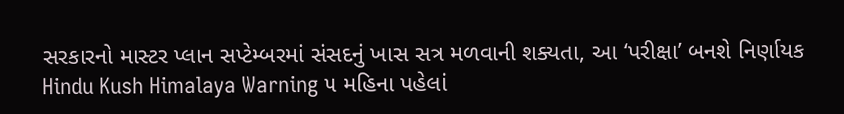સરકારનો માસ્ટર પ્લાન સપ્ટેમ્બરમાં સંસદનું ખાસ સત્ર મળવાની શક્યતા, આ ‘પરીક્ષા’ બનશે નિર્ણાયક
Hindu Kush Himalaya Warning ૫ મહિના પહેલાં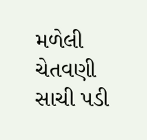મળેલી ચેતવણી સાચી પડી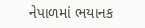નેપાળમાં ભયાનક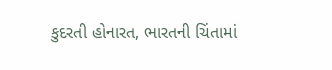કુદરતી હોનારત, ભારતની ચિંતામાં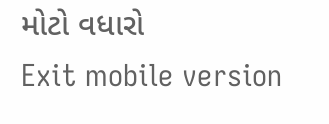મોટો વધારો
Exit mobile version